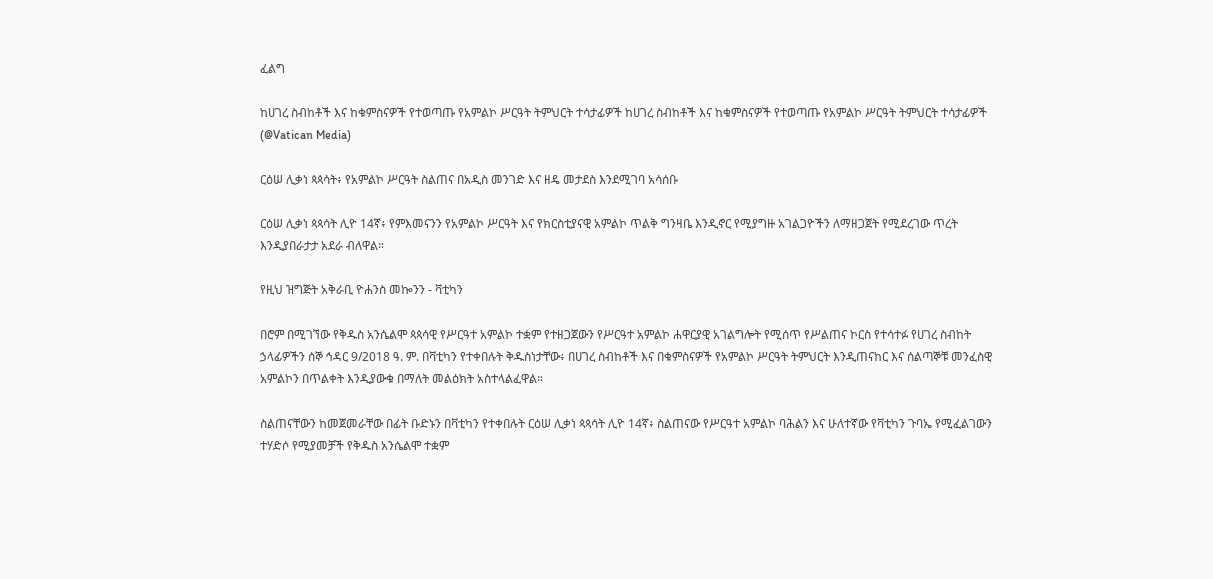ፈልግ

ከሀገረ ስብከቶች እና ከቁምስናዎች የተወጣጡ የአምልኮ ሥርዓት ትምህርት ተሳታፊዎች ከሀገረ ስብከቶች እና ከቁምስናዎች የተወጣጡ የአምልኮ ሥርዓት ትምህርት ተሳታፊዎች   (@Vatican Media)

ርዕሠ ሊቃነ ጳጳሳት፥ የአምልኮ ሥርዓት ስልጠና በአዲስ መንገድ እና ዘዴ መታደስ እንደሚገባ አሳሰቡ

ርዕሠ ሊቃነ ጳጳሳት ሊዮ 14ኛ፥ የምእመናንን የአምልኮ ሥርዓት እና የክርስቲያናዊ አምልኮ ጥልቅ ግንዛቤ እንዲኖር የሚያግዙ አገልጋዮችን ለማዘጋጀት የሚደረገው ጥረት እንዲያበራታታ አደራ ብለዋል።

የዚህ ዝግጅት አቅራቢ ዮሐንስ መኰንን - ቫቲካን

በሮም በሚገኘው የቅዱስ አንሴልሞ ጳጳሳዊ የሥርዓተ አምልኮ ተቋም የተዘጋጀውን የሥርዓተ አምልኮ ሐዋርያዊ አገልግሎት የሚሰጥ የሥልጠና ኮርስ የተሳተፉ የሀገረ ስብከት ኃላፊዎችን ሰኞ ኅዳር 9/2018 ዓ. ም. በቫቲካን የተቀበሉት ቅዱስነታቸው፥ በሀገረ ስብከቶች እና በቁምስናዎች የአምልኮ ሥርዓት ትምህርት እንዲጠናከር እና ሰልጣኞቹ መንፈስዊ አምልኮን በጥልቀት እንዲያውቁ በማለት መልዕክት አስተላልፈዋል።

ስልጠናቸውን ከመጀመራቸው በፊት ቡድኑን በቫቲካን የተቀበሉት ርዕሠ ሊቃነ ጳጳሳት ሊዮ 14ኛ፥ ስልጠናው የሥርዓተ አምልኮ ባሕልን እና ሁለተኛው የቫቲካን ጉባኤ የሚፈልገውን ተሃድሶ የሚያመቻች የቅዱስ አንሴልሞ ተቋም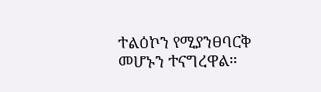ተልዕኮን የሚያንፀባርቅ መሆኑን ተናግረዋል።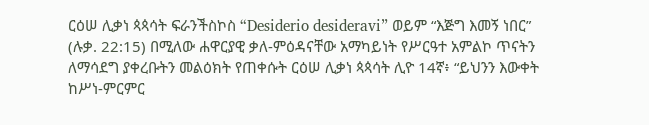ርዕሠ ሊቃነ ጳጳሳት ፍራንችስኮስ “Desiderio desideravi” ወይም “እጅግ እመኝ ነበር” (ሉቃ. 22:15) በሚለው ሐዋርያዊ ቃለ-ምዕዳናቸው አማካይነት የሥርዓተ አምልኮ ጥናትን ለማሳደግ ያቀረቡትን መልዕክት የጠቀሱት ርዕሠ ሊቃነ ጳጳሳት ሊዮ 14ኛ፥ “ይህንን እውቀት ከሥነ-ምርምር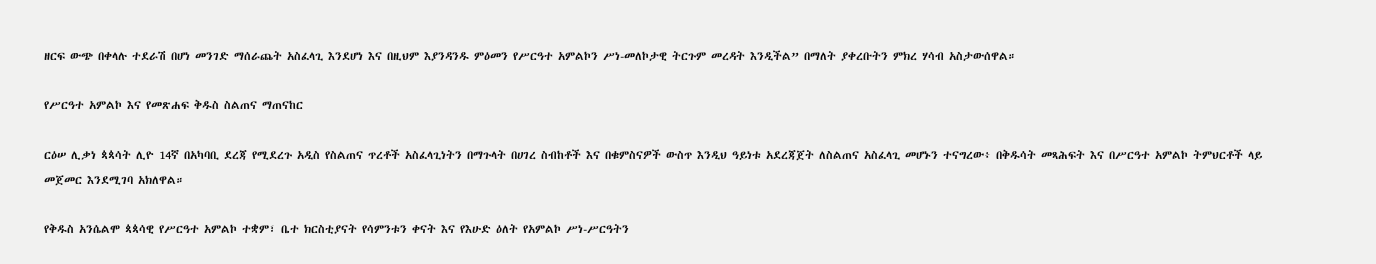ዘርፍ ውጭ በቀላሉ ተደራሽ በሆነ መንገድ ማሰራጨት አስፈላጊ እንደሆነ እና በዚህም እያንዳንዱ ምዕመን የሥርዓተ አምልኮን ሥነ-መለኮታዊ ትርጉም መረዳት እንዲችል” በማለት ያቀረቡትን ምክረ ሃሳብ አስታውሰዋል።

የሥርዓተ አምልኮ እና የመጽሐፍ ቅዱስ ስልጠና ማጠናከር

ርዕሠ ሊቃነ ጳጳሳት ሊዮ 14ኛ በአካባቢ ደረጃ የሚደረጉ አዲስ የስልጠና ጥረቶች አስፈላጊነትን በማጉላት በሀገረ ስብከቶች እና በቁምስናዎች ውስጥ እንዲህ ዓይነቱ አደረጃጀት ለስልጠና አስፈላጊ መሆኑን ተናግረው፥ በቅዱሳት መጻሕፍት እና በሥርዓተ አምልኮ ትምህርቶች ላይ መጀመር እንደሚገባ አክለዋል።

የቅዱስ አንሴልሞ ጳጳሳዊ የሥርዓተ አምልኮ ተቋም፣ ቤተ ክርስቲያናት የሳምንቱን ቀናት እና የእሁድ ዕለት የአምልኮ ሥነ-ሥርዓትን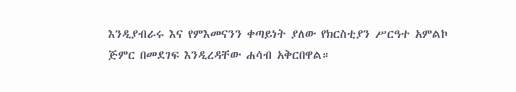እንዲያብራሩ እና የምእመናንን ቀጣይነት ያለው የክርስቲያን ሥርዓተ አምልኮ ጅምር በመደገፍ እንዲረዳቸው ሐሳብ አቅርበዋል።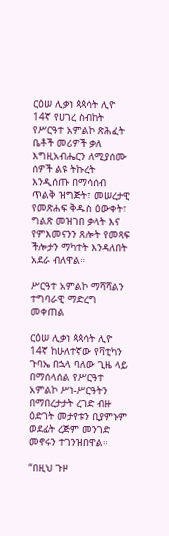ርዕሠ ሊቃነ ጳጳሳት ሊዮ 14ኛ የሀገረ ስብከት የሥርዓተ አምልኮ ጽሕፈት ቤቶች መሪዎች ቃለ እግዚአብሔርን ለሚያሰሙ ሰዎች ልዩ ትኩረት እንዲሰጡ በማሳሰብ ጥልቅ ዝግጅት፣ መሠረታዊ የመጽሐፍ ቅዱስ ዕውቀት፣ ግልጽ መዝገበ ቃላት እና የምእመናንን ጸሎት የመጻፍ ችሎታን ማካተት እንዳለበት አደራ ብለዋል።

ሥርዓተ አምልኮ ማሻሻልን ተግባራዊ ማድረግ መቀጠል

ርዕሠ ሊቃነ ጳጳሳት ሊዮ 14ኛ ከሁለተኛው የቫቲካን ጉባኤ በኋላ ባለው ጊዜ ላይ በማሰላሰል የሥርዓተ አምልኮ ሥነ-ሥርዓትን በማበረታታት ረገድ ብዙ ዕድገት መታየቱን ቢያምኑም ወደፊት ረጅም መንገድ መኖሩን ተገንዝበዋል።

“በዚህ ጉዞ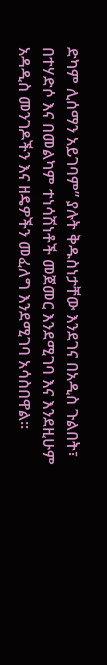ድካም ሊሰማን አይገባም” ያሉት ቅዱስነታቸው እንደገና በአዲስ ጉልበት፣ በተሃድሶ እና በመልካም ተነሳሽነቶች መጀመር እንደሚገባ እና እንደዚሁም አዳዲስ መንገዶችን እና ዘዴዎችን መፈለግ እንደሚገባ አሳስበዋል።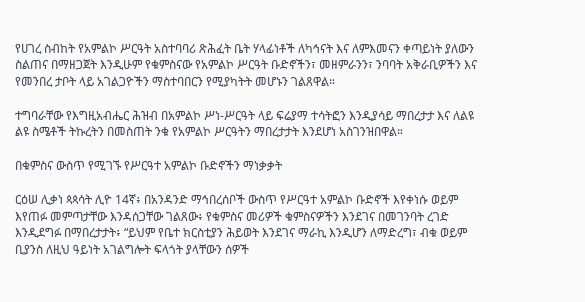የሀገረ ስብከት የአምልኮ ሥርዓት አስተባባሪ ጽሕፈት ቤት ሃላፊነቶች ለካኅናት እና ለምእመናን ቀጣይነት ያለውን ስልጠና በማዘጋጀት እንዲሁም የቁምስናው የአምልኮ ሥርዓት ቡድኖችን፣ መዘምራንን፣ ንባባት አቅራቢዎችን እና የመንበረ ታቦት ላይ አገልጋዮችን ማስተባበርን የሚያካትት መሆኑን ገልጸዋል።

ተግባራቸው የእግዚአብሔር ሕዝብ በአምልኮ ሥነ-ሥርዓት ላይ ፍሬያማ ተሳትፎን እንዲያሳይ ማበረታታ እና ለልዩ ልዩ ስሜቶች ትኩረትን በመስጠት ንቁ የአምልኮ ሥርዓትን ማበረታታት እንደሆነ አስገንዝበዋል።

በቁምስና ውስጥ የሚገኙ የሥርዓተ አምልኮ ቡድኖችን ማነቃቃት

ርዕሠ ሊቃነ ጳጳሳት ሊዮ 14ኛ፥ በአንዳንድ ማኅበረሰቦች ውስጥ የሥርዓተ አምልኮ ቡድኖች እየቀነሱ ወይም እየጠፉ መምጣታቸው እንዳሰጋቸው ገልጸው፥ የቁምስና መሪዎች ቁምስናዎችን እንደገና በመገንባት ረገድ እንዲደግፉ በማበረታታት፥ “ይህም የቤተ ክርስቲያን ሕይወት እንደገና ማራኪ እንዲሆን ለማድረግ፣ ብቁ ወይም ቢያንስ ለዚህ ዓይነት አገልግሎት ፍላጎት ያላቸውን ሰዎች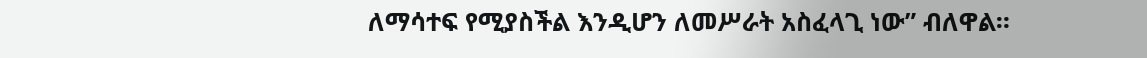ለማሳተፍ የሚያስችል እንዲሆን ለመሥራት አስፈላጊ ነው” ብለዋል።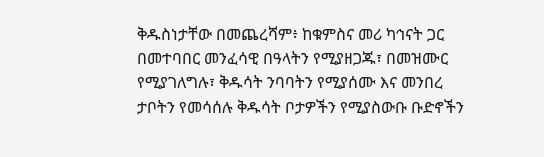ቅዱስነታቸው በመጨረሻም፥ ከቁምስና መሪ ካኅናት ጋር በመተባበር መንፈሳዊ በዓላትን የሚያዘጋጁ፣ በመዝሙር የሚያገለግሉ፣ ቅዱሳት ንባባትን የሚያሰሙ እና መንበረ ታቦትን የመሳሰሉ ቅዱሳት ቦታዎችን የሚያስውቡ ቡድኖችን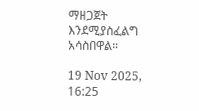ማዘጋጀት እንደሚያስፈልግ አሳስበዋል።

19 Nov 2025, 16:25